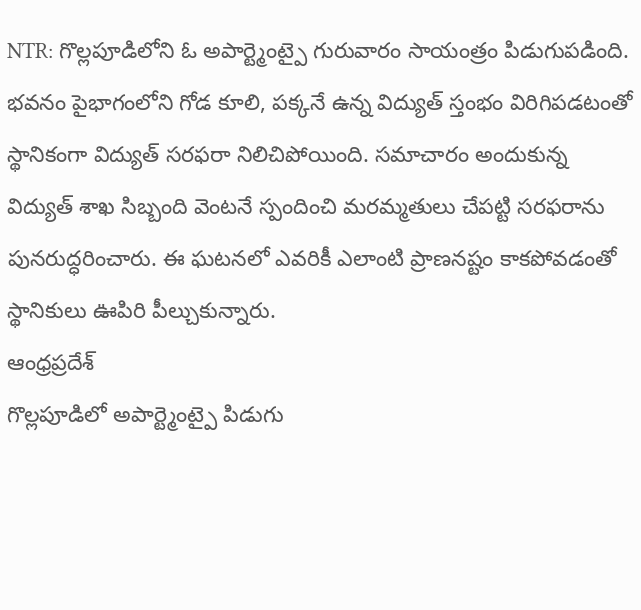NTR: గొల్లపూడిలోని ఓ అపార్ట్మెంట్పై గురువారం సాయంత్రం పిడుగుపడింది. భవనం పైభాగంలోని గోడ కూలి, పక్కనే ఉన్న విద్యుత్ స్తంభం విరిగిపడటంతో స్థానికంగా విద్యుత్ సరఫరా నిలిచిపోయింది. సమాచారం అందుకున్న విద్యుత్ శాఖ సిబ్బంది వెంటనే స్పందించి మరమ్మతులు చేపట్టి సరఫరాను పునరుద్ధరించారు. ఈ ఘటనలో ఎవరికీ ఎలాంటి ప్రాణనష్టం కాకపోవడంతో స్థానికులు ఊపిరి పీల్చుకున్నారు.
ఆంధ్రప్రదేశ్
గొల్లపూడిలో అపార్ట్మెంట్పై పిడుగు